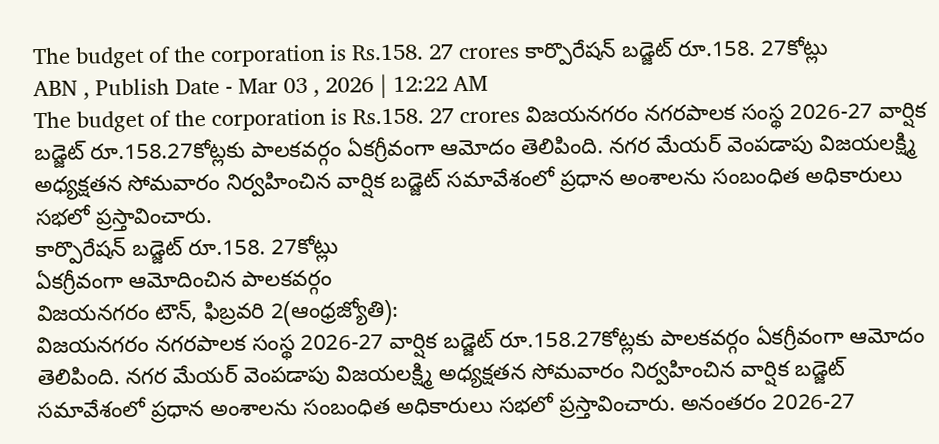The budget of the corporation is Rs.158. 27 crores కార్పొరేషన్ బడ్జెట్ రూ.158. 27కోట్లు
ABN , Publish Date - Mar 03 , 2026 | 12:22 AM
The budget of the corporation is Rs.158. 27 crores విజయనగరం నగరపాలక సంస్థ 2026-27 వార్షిక బడ్జెట్ రూ.158.27కోట్లకు పాలకవర్గం ఏకగ్రీవంగా ఆమోదం తెలిపింది. నగర మేయర్ వెంపడాపు విజయలక్ష్మి అధ్యక్షతన సోమవారం నిర్వహించిన వార్షిక బడ్జెట్ సమావేశంలో ప్రధాన అంశాలను సంబంధిత అధికారులు సభలో ప్రస్తావించారు.
కార్పొరేషన్ బడ్జెట్ రూ.158. 27కోట్లు
ఏకగ్రీవంగా ఆమోదించిన పాలకవర్గం
విజయనగరం టౌన్, ఫిబ్రవరి 2(ఆంధ్రజ్యోతి):
విజయనగరం నగరపాలక సంస్థ 2026-27 వార్షిక బడ్జెట్ రూ.158.27కోట్లకు పాలకవర్గం ఏకగ్రీవంగా ఆమోదం తెలిపింది. నగర మేయర్ వెంపడాపు విజయలక్ష్మి అధ్యక్షతన సోమవారం నిర్వహించిన వార్షిక బడ్జెట్ సమావేశంలో ప్రధాన అంశాలను సంబంధిత అధికారులు సభలో ప్రస్తావించారు. అనంతరం 2026-27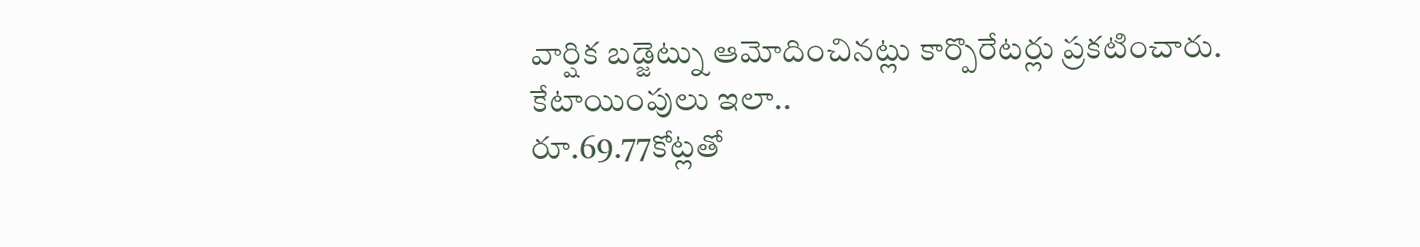వార్షిక బడ్జెట్ను ఆమోదించినట్లు కార్పొరేటర్లు ప్రకటించారు.
కేటాయింపులు ఇలా..
రూ.69.77కోట్లతో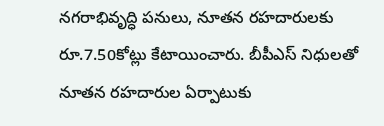నగరాభివృద్ధి పనులు, నూతన రహదారులకు రూ.7.50కోట్లు కేటాయించారు. బీపీఎస్ నిధులతో నూతన రహదారుల ఏర్పాటుకు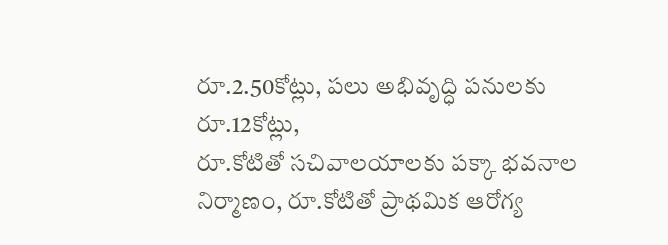రూ.2.50కోట్లు, పలు అభివృద్ధి పనులకు రూ.12కోట్లు,
రూ.కోటితో సచివాలయాలకు పక్కా భవనాల నిర్మాణం, రూ.కోటితో ప్రాథమిక ఆరోగ్య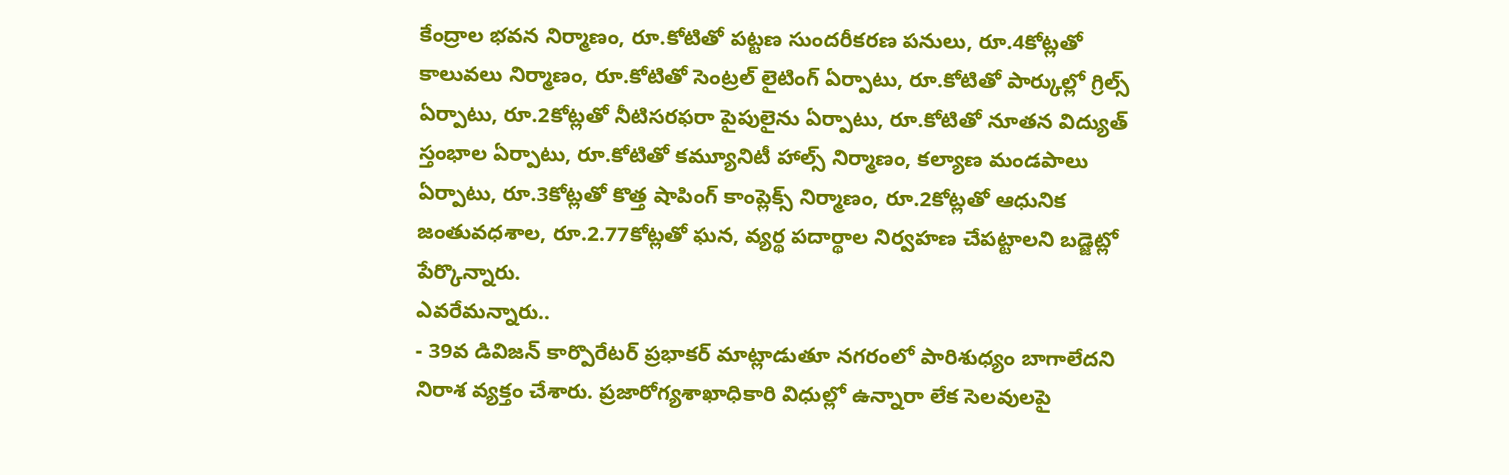కేంద్రాల భవన నిర్మాణం, రూ.కోటితో పట్టణ సుందరీకరణ పనులు, రూ.4కోట్లతో కాలువలు నిర్మాణం, రూ.కోటితో సెంట్రల్ లైటింగ్ ఏర్పాటు, రూ.కోటితో పార్కుల్లో గ్రిల్స్ ఏర్పాటు, రూ.2కోట్లతో నీటిసరఫరా పైపులైను ఏర్పాటు, రూ.కోటితో నూతన విద్యుత్ స్తంభాల ఏర్పాటు, రూ.కోటితో కమ్యూనిటీ హాల్స్ నిర్మాణం, కల్యాణ మండపాలు ఏర్పాటు, రూ.3కోట్లతో కొత్త షాపింగ్ కాంప్లెక్స్ నిర్మాణం, రూ.2కోట్లతో ఆధునిక జంతువధశాల, రూ.2.77కోట్లతో ఘన, వ్యర్థ పదార్థాల నిర్వహణ చేపట్టాలని బడ్జెట్లో పేర్కొన్నారు.
ఎవరేమన్నారు..
- 39వ డివిజన్ కార్పొరేటర్ ప్రభాకర్ మాట్లాడుతూ నగరంలో పారిశుధ్యం బాగాలేదని నిరాశ వ్యక్తం చేశారు. ప్రజారోగ్యశాఖాధికారి విధుల్లో ఉన్నారా లేక సెలవులపై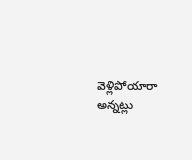వెళ్లిపోయారా అన్నట్లు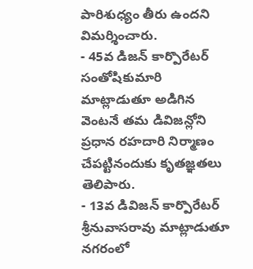పారిశుధ్యం తీరు ఉందని విమర్శించారు.
- 45వ డిజన్ కార్పొరేటర్ సంతోషికుమారి మాట్లాడుతూ అడిగిన వెంటనే తమ డివిజన్లోని ప్రధాన రహదారి నిర్మాణం చేపట్టినందుకు కృతజ్ఞతలు తెలిపారు.
- 13వ డివిజన్ కార్పొరేటర్ శ్రీనువాసరావు మాట్లాడుతూ నగరంలో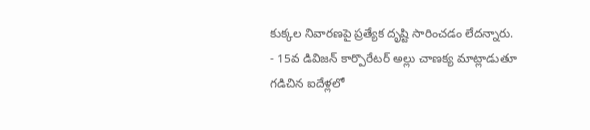కుక్కల నివారణపై ప్రత్యేక దృష్టి సారించడం లేదన్నారు.
- 15వ డివిజన్ కార్పొరేటర్ అల్లు చాణక్య మాట్లాడుతూ గడిచిన ఐదేళ్లలో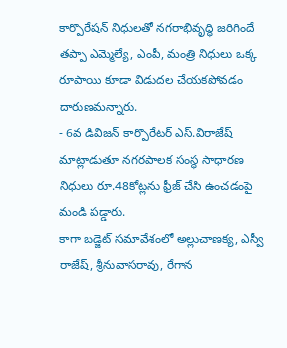కార్పొరేషన్ నిధులతో నగరాభివృద్ధి జరిగిందే తప్పా ఎమ్మెల్యే, ఎంపీ, మంత్రి నిధులు ఒక్క రూపాయి కూడా విడుదల చేయకపోవడం దారుణమన్నారు.
- 6వ డివిజన్ కార్పొరేటర్ ఎస్.విరాజేష్ మాట్లాడుతూ నగరపాలక సంస్థ సాధారణ నిధులు రూ.48కోట్లను ఫ్రీజ్ చేసి ఉంచడంపై మండి పడ్డారు.
కాగా బడ్జెట్ సమావేశంలో అల్లుచాణక్య, ఎస్వీ రాజేష్, శ్రీనువాసరావు, రేగాన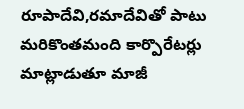రూపాదేవి,రమాదేవితో పాటు మరికొంతమంది కార్పొరేటర్లు మాట్లాడుతూ మాజీ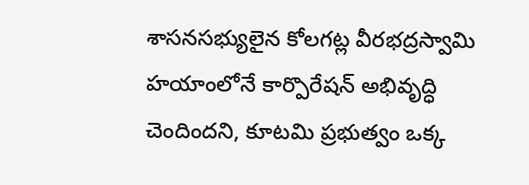శాసనసభ్యులైన కోలగట్ల వీరభద్రస్వామి హయాంలోనే కార్పొరేషన్ అభివృద్ధి చెందిందని, కూటమి ప్రభుత్వం ఒక్క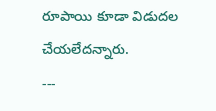రూపాయి కూడా విడుదల చేయలేదన్నారు.
---